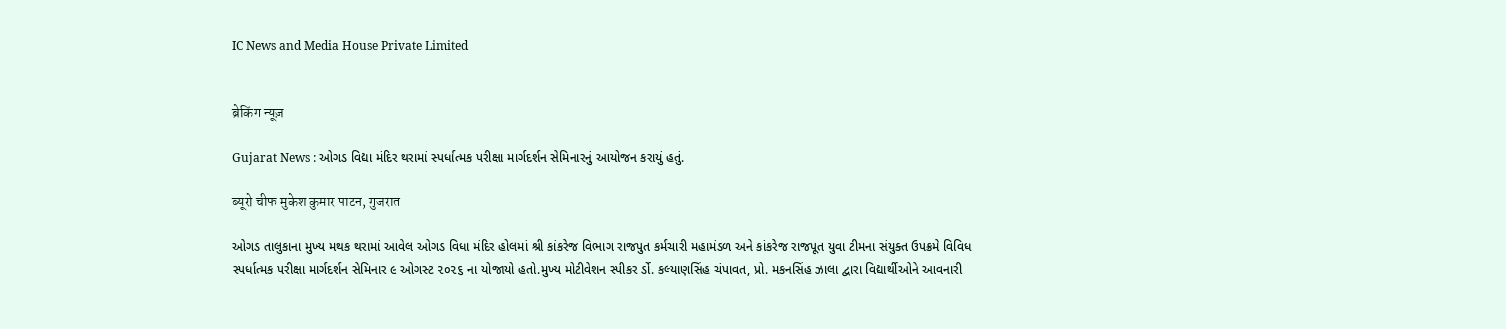IC News and Media House Private Limited


ब्रेकिंग न्यूज़

Gujarat News : ઓગડ વિદ્યા મંદિર થરામાં સ્પર્ધાત્મક પરીક્ષા માર્ગદર્શન સેમિનારનું આયોજન કરાયું હતું.

ब्यूरो चीफ मुकेश कुमार पाटन, गुजरात

ઓગડ તાલુકાના મુખ્ય મથક થરામાં આવેલ ઓગડ વિધા મંદિર હોલમાં શ્રી કાંકરેજ વિભાગ રાજપુત કર્મચારી મહામંડળ અને કાંકરેજ રાજપૂત યુવા ટીમના સંયુક્ત ઉપક્રમે વિવિધ સ્પર્ધાત્મક પરીક્ષા માર્ગદર્શન સેમિનાર ૯ ઓગસ્ટ ૨૦૨૬ ના યોજાયો હતો.મુખ્ય મોટીવેશન સ્પીકર ર્ડો. કલ્યાણસિંહ ચંપાવત, પ્રો. મકનસિંહ ઝાલા દ્વારા વિદ્યાર્થીઓને આવનારી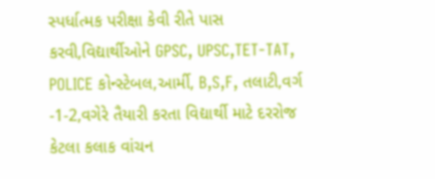સ્પર્ધાત્મક પરીક્ષા કેવી રીતે પાસ કરવી,વિદ્યાર્થીઓને GPSC, UPSC,TET-TAT, POLICE કોન્સ્ટેબલ,આર્મી, B,S,F, તલાટી,વર્ગ -1-2,વગેરે તૈયારી કરતા વિદ્યાર્થી માટે દરરોજ કેટલા કલાક વાંચન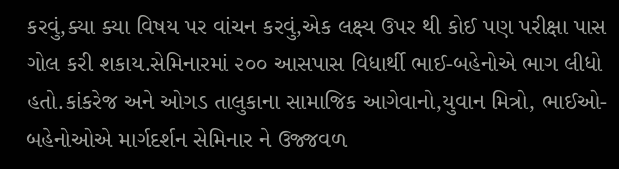કરવું,ક્યા ક્યા વિષય પર વાંચન કરવું,એક લક્ષ્ય ઉપર થી કોઈ પણ પરીક્ષા પાસ ગોલ કરી શકાય.સેમિનારમાં ૨૦૦ આસપાસ વિધાર્થી ભાઈ-બહેનોએ ભાગ લીધો હતો.કાંકરેજ અને ઓગડ તાલુકાના સામાજિક આગેવાનો,યુવાન મિત્રો, ભાઈઓ-બહેનોઓએ માર્ગદર્શન સેમિનાર ને ઉજ્જવળ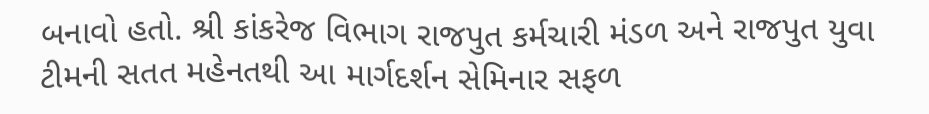બનાવો હતો. શ્રી કાંકરેજ વિભાગ રાજપુત કર્મચારી મંડળ અને રાજપુત યુવા ટીમની સતત મહેનતથી આ માર્ગદર્શન સેમિનાર સફળ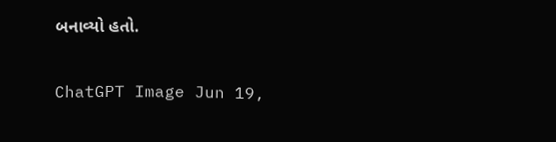બનાવ્યો હતો.

ChatGPT Image Jun 19,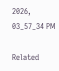2026, 03_57_34 PM

Related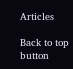Articles

Back to top button